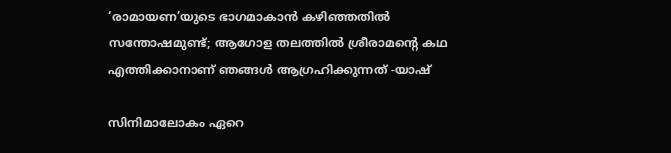‘രാമായണ’യുടെ ഭാഗമാകാൻ കഴിഞ്ഞതിൽ സന്തോഷമുണ്ട്; ആഗോള തലത്തിൽ ശ്രീരാമന്‍റെ കഥ എത്തിക്കാനാണ് ഞങ്ങൾ ആഗ്രഹിക്കുന്നത് -യാഷ്

സിനിമാലോകം ഏറെ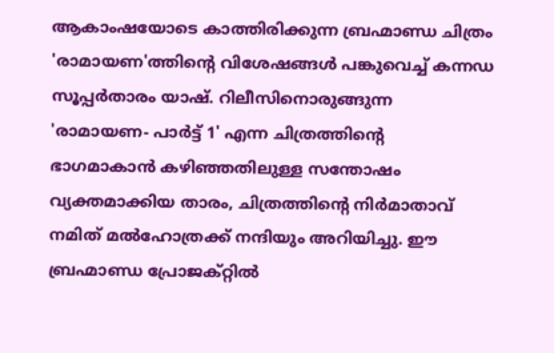ആകാംഷയോടെ കാത്തിരിക്കുന്ന ബ്രഹ്മാണ്ഡ ചിത്രം 'രാമായണ'ത്തിന്റെ വിശേഷങ്ങൾ പങ്കുവെച്ച് കന്നഡ സൂപ്പർതാരം യാഷ്. റിലീസിനൊരുങ്ങുന്ന 'രാമായണ- പാർട്ട് 1' എന്ന ചിത്രത്തിന്റെ ഭാഗമാകാൻ കഴിഞ്ഞതിലുള്ള സന്തോഷം വ്യക്തമാക്കിയ താരം, ചിത്രത്തിന്റെ നിർമാതാവ് നമിത് മൽഹോത്രക്ക് നന്ദിയും അറിയിച്ചു. ഈ ബ്രഹ്മാണ്ഡ പ്രോജക്റ്റിൽ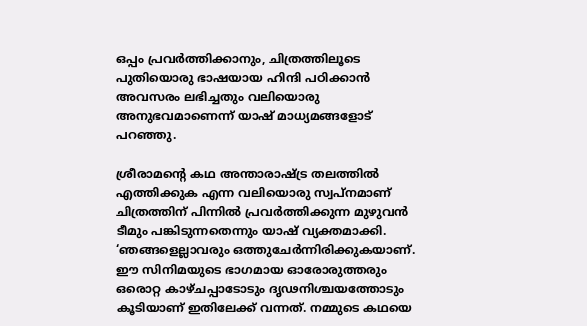ഒപ്പം പ്രവർത്തിക്കാനും, ചിത്രത്തിലൂടെ പുതിയൊരു ഭാഷയായ ഹിന്ദി പഠിക്കാൻ അവസരം ലഭിച്ചതും വലിയൊരു അനുഭവമാണെന്ന് യാഷ് മാധ്യമങ്ങളോട് പറഞ്ഞു.

ശ്രീരാമന്‍റെ കഥ അന്താരാഷ്ട്ര തലത്തിൽ എത്തിക്കുക എന്ന വലിയൊരു സ്വപ്നമാണ് ചിത്രത്തിന് പിന്നിൽ പ്രവർത്തിക്കുന്ന മുഴുവൻ ടീമും പങ്കിടുന്നതെന്നും യാഷ് വ്യക്തമാക്കി. ‘ഞങ്ങളെല്ലാവരും ഒത്തുചേർന്നിരിക്കുകയാണ്. ഈ സിനിമയുടെ ഭാഗമായ ഓരോരുത്തരും ഒരൊറ്റ കാഴ്ചപ്പാടോടും ദൃഢനിശ്ചയത്തോടും കൂടിയാണ് ഇതിലേക്ക് വന്നത്. നമ്മുടെ കഥയെ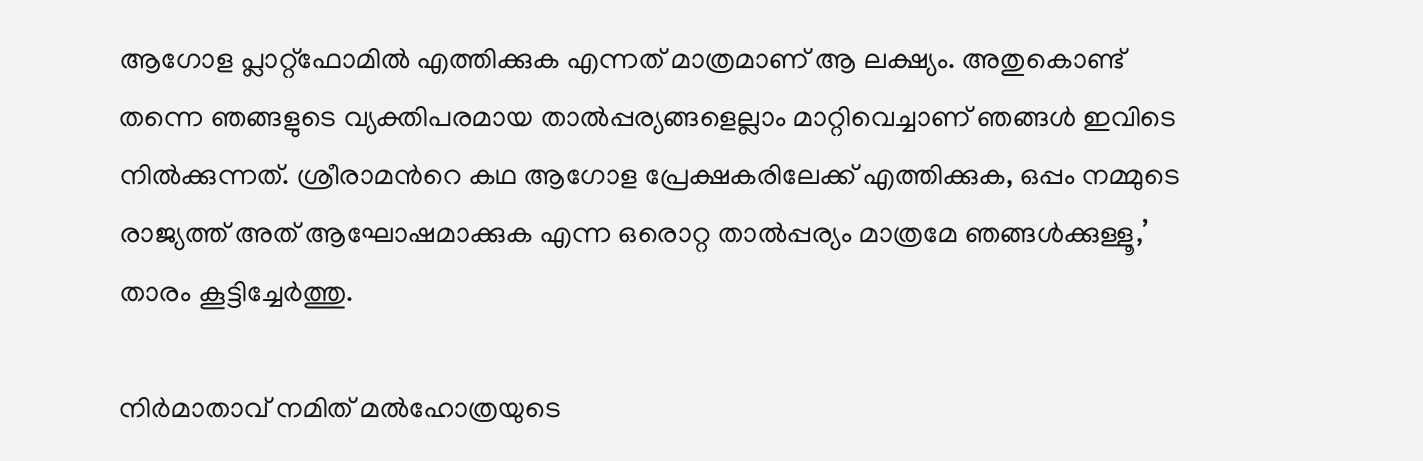ആഗോള പ്ലാറ്റ്‌ഫോമിൽ എത്തിക്കുക എന്നത് മാത്രമാണ് ആ ലക്ഷ്യം. അതുകൊണ്ട് തന്നെ ഞങ്ങളുടെ വ്യക്തിപരമായ താൽപ്പര്യങ്ങളെല്ലാം മാറ്റിവെച്ചാണ് ഞങ്ങൾ ഇവിടെ നിൽക്കുന്നത്. ശ്രീരാമന്‍റെ കഥ ആഗോള പ്രേക്ഷകരിലേക്ക് എത്തിക്കുക, ഒപ്പം നമ്മുടെ രാജ്യത്ത് അത് ആഘോഷമാക്കുക എന്ന ഒരൊറ്റ താൽപ്പര്യം മാത്രമേ ഞങ്ങൾക്കുള്ളൂ,’ താരം കൂട്ടിച്ചേർത്തു.

നിർമാതാവ് നമിത് മൽഹോത്രയുടെ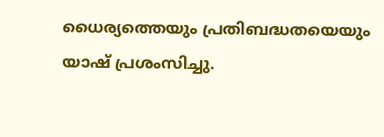ധൈര്യത്തെയും പ്രതിബദ്ധതയെയും യാഷ് പ്രശംസിച്ചു.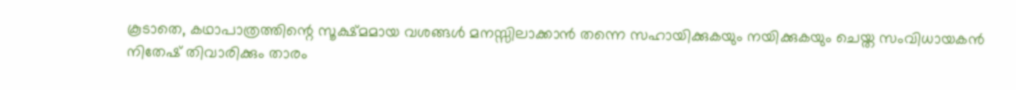കൂടാതെ, കഥാപാത്രത്തിന്റെ സൂക്ഷ്മമായ വശങ്ങൾ മനസ്സിലാക്കാൻ തന്നെ സഹായിക്കുകയും നയിക്കുകയും ചെയ്ത സംവിധായകൻ നിതേഷ് തിവാരിക്കും താരം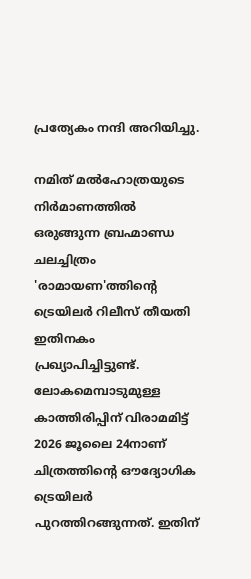പ്രത്യേകം നന്ദി അറിയിച്ചു.

നമിത് മൽഹോത്രയുടെ നിർമാണത്തിൽ ഒരുങ്ങുന്ന ബ്രഹ്മാണ്ഡ ചലച്ചിത്രം 'രാമായണ'ത്തിന്‍റെ ട്രെയിലർ റിലീസ് തീയതി ഇതിനകം പ്രഖ്യാപിച്ചിട്ടുണ്ട്. ലോകമെമ്പാടുമുള്ള കാത്തിരിപ്പിന് വിരാമമിട്ട് 2026 ജൂലൈ 24നാണ് ചിത്രത്തിന്‍റെ ഔദ്യോഗിക ട്രെയിലർ പുറത്തിറങ്ങുന്നത്. ഇതിന്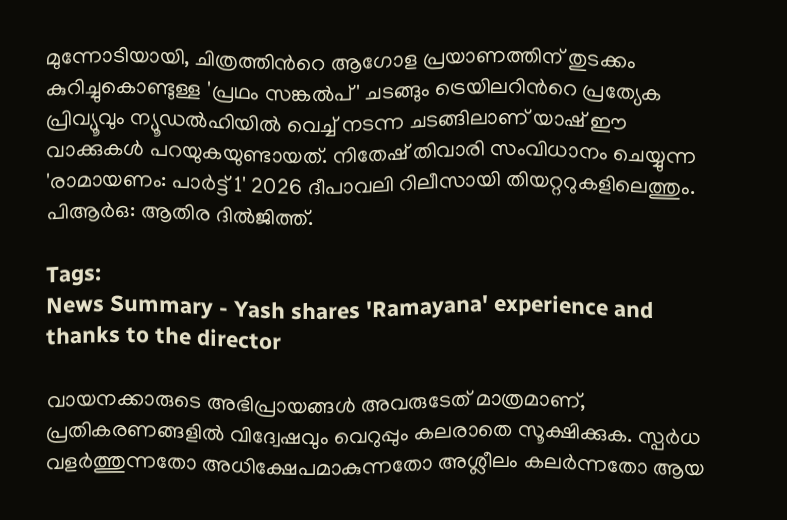മുന്നോടിയായി, ചിത്രത്തിന്‍റെ ആഗോള പ്രയാണത്തിന് തുടക്കം കുറിച്ചുകൊണ്ടുള്ള 'പ്രഥം സങ്കൽപ്' ചടങ്ങും ട്രെയിലറിന്‍റെ പ്രത്യേക പ്രിവ്യൂവും ന്യൂഡൽഹിയിൽ വെച്ച് നടന്ന ചടങ്ങിലാണ് യാഷ് ഈ വാക്കുകള്‍ പറയുകയുണ്ടായത്. നിതേഷ് തിവാരി സംവിധാനം ചെയ്യുന്ന 'രാമായണം: പാർട്ട് 1' 2026 ദീപാവലി റിലീസായി തിയറ്ററുകളിലെത്തും. പിആർഒ: ആതിര ദിൽജിത്ത്.

Tags:
News Summary - Yash shares 'Ramayana' experience and thanks to the director

വായനക്കാരുടെ അഭിപ്രായങ്ങള്‍ അവരുടേത് മാത്രമാണ്, പ്രതികരണങ്ങളിൽ വിദ്വേഷവും വെറുപ്പും കലരാതെ സൂക്ഷിക്കുക. സ്പർധ വളർത്തുന്നതോ അധിക്ഷേപമാകുന്നതോ അശ്ലീലം കലർന്നതോ ആയ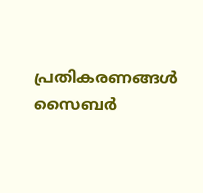പ്രതികരണങ്ങൾ സൈബർ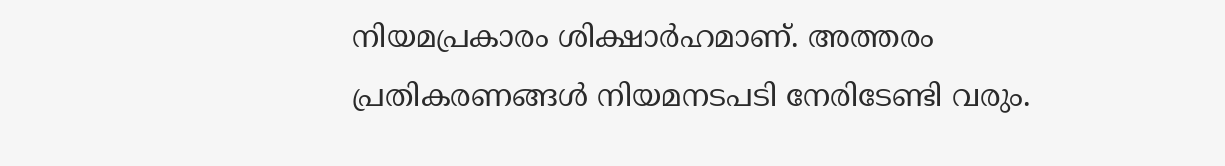നിയമപ്രകാരം ശിക്ഷാർഹമാണ്. അത്തരം പ്രതികരണങ്ങൾ നിയമനടപടി നേരിടേണ്ടി വരും.